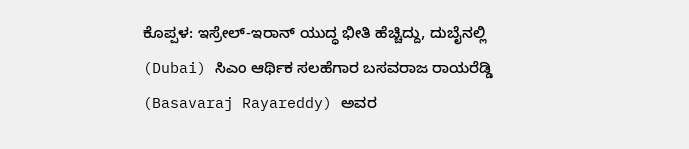ಕೊಪ್ಪಳ: ಇಸ್ರೇಲ್-ಇರಾನ್ ಯುದ್ಧ ಭೀತಿ ಹೆಚ್ಚಿದ್ದು, ದುಬೈನಲ್ಲಿ (Dubai) ಸಿಎಂ ಆರ್ಥಿಕ ಸಲಹೆಗಾರ ಬಸವರಾಜ ರಾಯರೆಡ್ಡಿ (Basavaraj Rayareddy) ಅವರ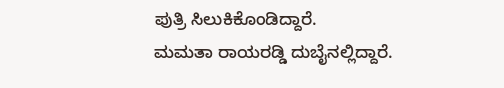ಪುತ್ರಿ ಸಿಲುಕಿಕೊಂಡಿದ್ದಾರೆ.
ಮಮತಾ ರಾಯರಡ್ಡಿ ದುಬೈನಲ್ಲಿದ್ದಾರೆ.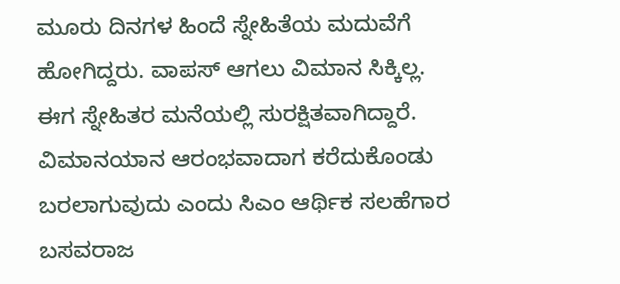ಮೂರು ದಿನಗಳ ಹಿಂದೆ ಸ್ನೇಹಿತೆಯ ಮದುವೆಗೆ ಹೋಗಿದ್ದರು. ವಾಪಸ್ ಆಗಲು ವಿಮಾನ ಸಿಕ್ಕಿಲ್ಲ. ಈಗ ಸ್ನೇಹಿತರ ಮನೆಯಲ್ಲಿ ಸುರಕ್ಷಿತವಾಗಿದ್ದಾರೆ.
ವಿಮಾನಯಾನ ಆರಂಭವಾದಾಗ ಕರೆದುಕೊಂಡು ಬರಲಾಗುವುದು ಎಂದು ಸಿಎಂ ಆರ್ಥಿಕ ಸಲಹೆಗಾರ ಬಸವರಾಜ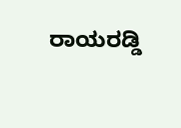ರಾಯರಡ್ಡಿ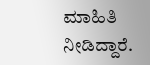ಮಾಹಿತಿ ನೀಡಿದ್ದಾರೆ.